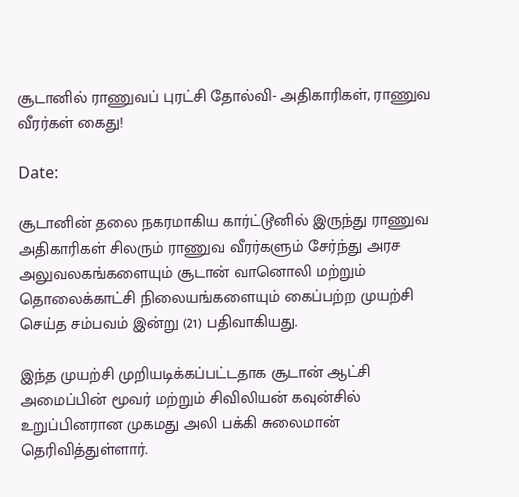சூடானில் ராணுவப் புரட்சி தோல்வி- அதிகாரிகள், ராணுவ வீரர்கள் கைது!

Date:

சூடானின் தலை நகரமாகிய கார்ட்டூனில் இருந்து ராணுவ அதிகாரிகள் சிலரும் ராணுவ வீரர்களும் சேர்ந்து அரச அலுவலகங்களையும் சூடான் வானொலி மற்றும் தொலைக்காட்சி நிலையங்களையும் கைப்பற்ற முயற்சி செய்த சம்பவம் இன்று (21) பதிவாகியது.

இந்த முயற்சி முறியடிக்கப்பட்டதாக சூடான் ஆட்சி அமைப்பின் மூவர் மற்றும் சிவிலியன் கவுன்சில் உறுப்பினரான முகமது அலி பக்கி சுலைமான் தெரிவித்துள்ளார்.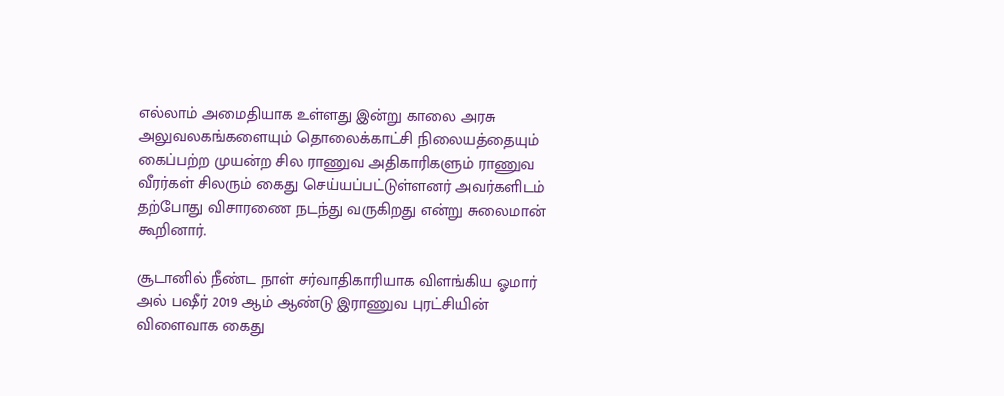எல்லாம் அமைதியாக உள்ளது இன்று காலை அரசு அலுவலகங்களையும் தொலைக்காட்சி நிலையத்தையும் கைப்பற்ற முயன்ற சில ராணுவ அதிகாரிகளும் ராணுவ வீரர்கள் சிலரும் கைது செய்யப்பட்டுள்ளனர் அவர்களிடம் தற்போது விசாரணை நடந்து வருகிறது என்று சுலைமான் கூறினார்.

சூடானில் நீண்ட நாள் சர்வாதிகாரியாக விளங்கிய ஓமார் அல் பஷீர் 2019 ஆம் ஆண்டு இராணுவ புரட்சியின் விளைவாக கைது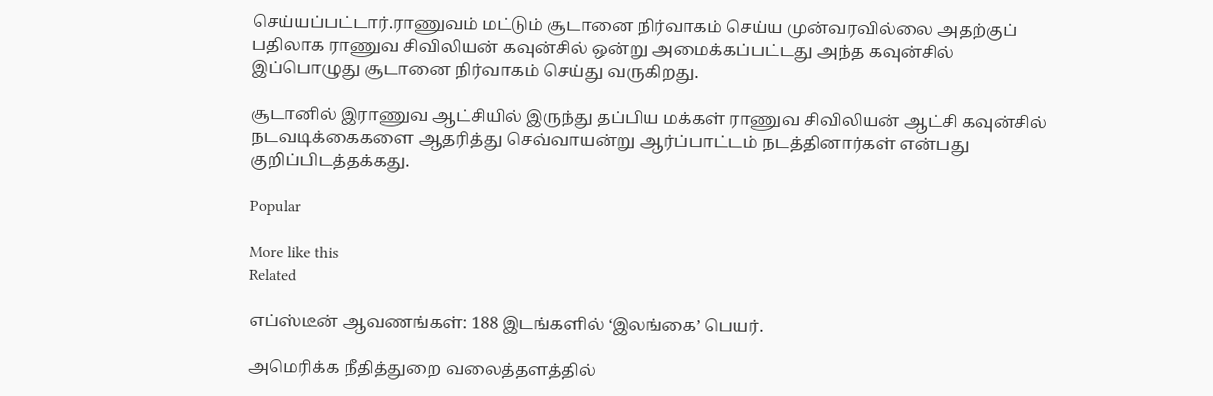செய்யப்பட்டார்.ராணுவம் மட்டும் சூடானை நிர்வாகம் செய்ய முன்வரவில்லை அதற்குப் பதிலாக ராணுவ சிவிலியன் கவுன்சில் ஒன்று அமைக்கப்பட்டது அந்த கவுன்சில் இப்பொழுது சூடானை நிர்வாகம் செய்து வருகிறது.

சூடானில் இராணுவ ஆட்சியில் இருந்து தப்பிய மக்கள் ராணுவ சிவிலியன் ஆட்சி கவுன்சில் நடவடிக்கைகளை ஆதரித்து செவ்வாயன்று ஆர்ப்பாட்டம் நடத்தினார்கள் என்பது குறிப்பிடத்தக்கது.

Popular

More like this
Related

எப்ஸ்டீன் ஆவணங்கள்: 188 இடங்களில் ‘இலங்கை’ பெயர்.

அமெரிக்க நீதித்துறை வலைத்தளத்தில்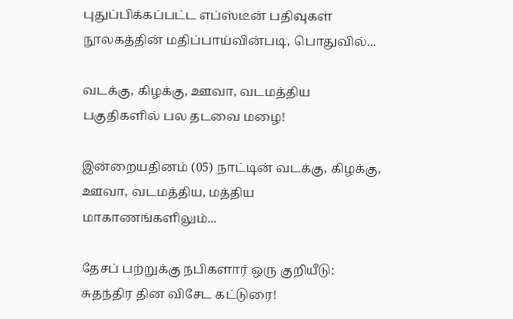புதுப்பிக்கப்பட்ட எப்ஸ்டீன் பதிவுகள் நூலகத்தின் மதிப்பாய்வின்படி, பொதுவில்...

வடக்கு, கிழக்கு, ஊவா, வடமத்திய பகுதிகளில் பல தடவை மழை!

இன்றையதினம் (05) நாட்டின் வடக்கு, கிழக்கு, ஊவா, வடமத்திய, மத்திய மாகாணங்களிலும்...

தேசப் பற்றுக்கு நபிகளார் ஒரு குறியீடு: சுதந்திர தின விசேட கட்டுரை!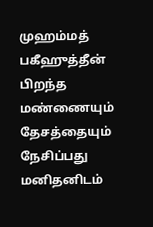முஹம்மத் பகீஹுத்தீன் பிறந்த மண்ணையும் தேசத்தையும் நேசிப்பது மனிதனிடம்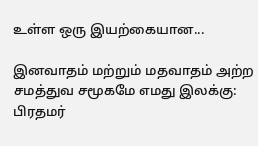உள்ள ஒரு இயற்கையான...

இனவாதம் மற்றும் மதவாதம் அற்ற சமத்துவ சமூகமே எமது இலக்கு: பிரதமர்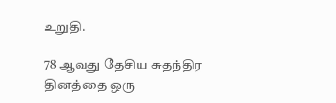உறுதி.

78 ஆவது தேசிய சுதந்திர தினத்தை ஒரு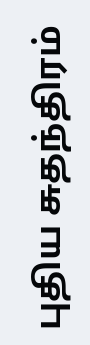புதிய சுதந்திரம்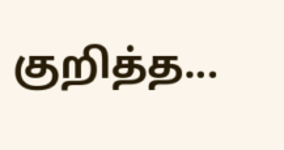குறித்த...